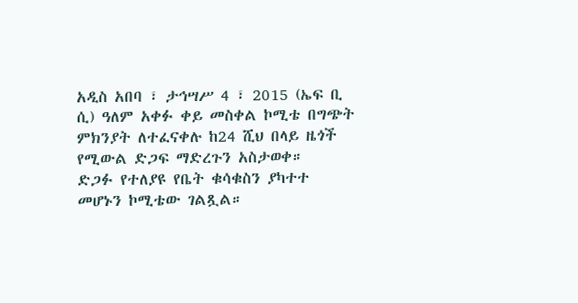አዲስ አበባ ፣ ታኅሣሥ 4 ፣ 2015 (ኤፍ ቢ ሲ) ዓለም አቀፉ ቀይ መስቀል ኮሚቴ በግጭት ምክንያት ለተፈናቀሉ ከ24 ሺህ በላይ ዜጎች የሚውል ድጋፍ ማድረጉን አስታወቀ።
ድጋፉ የተለያዩ የቤት ቁሳቁስን ያካተተ መሆኑን ኮሚቴው ገልጿል።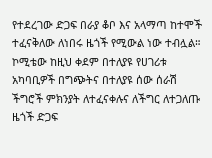የተደረገው ድጋፍ በራያ ቆቦ እና አላማጣ ከተሞች ተፈናቅለው ለነበሩ ዜጎች የሚውል ነው ተብሏል።
ኮሚቴው ከዚህ ቀደም በተለያዩ የሀገሪቱ አካባቢዎች በግጭትና በተለያዩ ሰው ሰራሽ ችግሮች ምክንያት ለተፈናቀሉና ለችግር ለተጋለጡ ዜጎች ድጋፍ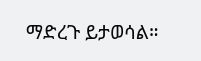ማድረጉ ይታወሳል።